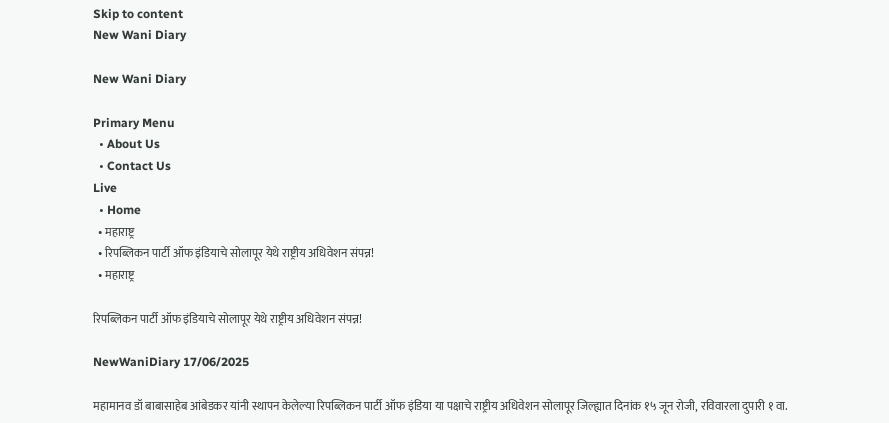Skip to content
New Wani Diary

New Wani Diary

Primary Menu
  • About Us
  • Contact Us
Live
  • Home
  • महाराष्ट्र
  • रिपब्लिकन पार्टी ऑफ इंडियाचे सोलापूर येथे राष्ट्रीय अधिवेशन संपन्न!
  • महाराष्ट्र

रिपब्लिकन पार्टी ऑफ इंडियाचे सोलापूर येथे राष्ट्रीय अधिवेशन संपन्न!

NewWaniDiary 17/06/2025

महामानव डॉ बाबासाहेब आंबेडकर यांनी स्थापन केलेल्या रिपब्लिकन पार्टी ऑफ इंडिया या पक्षाचे राष्ट्रीय अधिवेशन सोलापूर जिल्ह्यात दिनांक १५ जून रोजी, रविवारला दुपारी १ वा.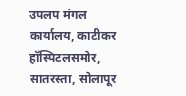उपलप मंगल कार्यालय, काटीकर हॉस्पिटलसमोर, सातरस्ता, सोलापूर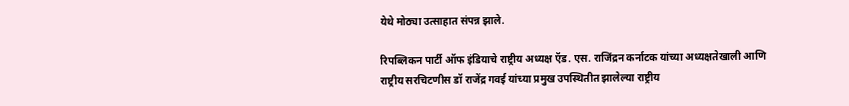येथे मोठ्या उत्साहात संपन्न झाले.

रिपब्लिकन पार्टी ऑफ इंडियाचे राष्ट्रीय अध्यक्ष ऍड. एस. राजिंद्रन कर्नाटक यांच्या अध्यक्षतेखाली आणि राष्ट्रीय सरचिटणीस डॉ राजेंद्र गवई यांच्या प्रमुख उपस्थितीत झालेल्या राष्ट्रीय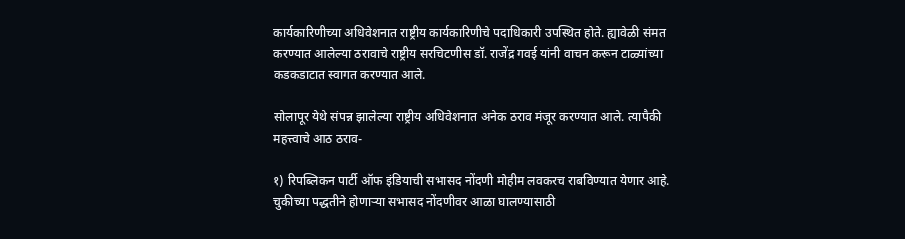कार्यकारिणीच्या अधिवेशनात राष्ट्रीय कार्यकारिणीचे पदाधिकारी उपस्थित होते. ह्यावेळी संमत करण्यात आलेल्या ठरावाचे राष्ट्रीय सरचिटणीस डॉ. राजेंद्र गवई यांनी वाचन करून टाळ्यांच्या कडकडाटात स्वागत करण्यात आले.

सोलापूर येथे संपन्न झालेल्या राष्ट्रीय अधिवेशनात अनेक ठराव मंजूर करण्यात आले. त्यापैकी महत्त्वाचे आठ ठराव-

१) रिपब्लिकन पार्टी ऑफ इंडियाची सभासद नोंदणी मोहीम लवकरच राबविण्यात येणार आहे. चुकीच्या पद्धतीने होणाऱ्या सभासद नोंदणीवर आळा घालण्यासाठी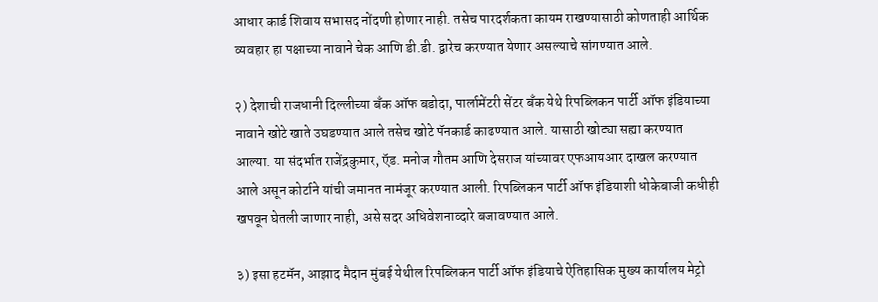आधार कार्ड शिवाय सभासद नोंदणी होणार नाही. तसेच पारदर्शकता कायम राखण्यासाठी कोणताही आर्थिक व्यवहार हा पक्षाच्या नावाने चेक आणि डी.डी. द्वारेच करण्यात येणार असल्याचे सांगण्यात आले.

२) देशाची राजधानी दिल्लीच्या बॅंक ऑफ बडोदा, पार्लामेंटरी सेंटर बॅंक येथे रिपब्लिकन पार्टी ऑफ इंडियाच्या नावाने खोटे खाते उघडण्यात आले तसेच खोटे पॅनकार्ड काढण्यात आले. यासाठी खोट्या सह्या करण्यात आल्या. या संदर्भात राजेंद्रकुमार, ऍड. मनोज गौतम आणि देसराज यांच्यावर एफआयआर दाखल करण्यात आले असून कोर्टाने यांची जमानत नामंजूर करण्यात आली. रिपब्लिकन पार्टी ऑफ इंडियाशी धोकेबाजी कधीही खपवून घेतली जाणार नाही, असे सदर अधिवेशनाव्दारे बजावण्यात आले.

३) इसा हटमॅन, आझाद मैदान मुंबई येथील रिपब्लिकन पार्टी ऑफ इंडियाचे ऐतिहासिक मुख्य कार्यालय मेट्रो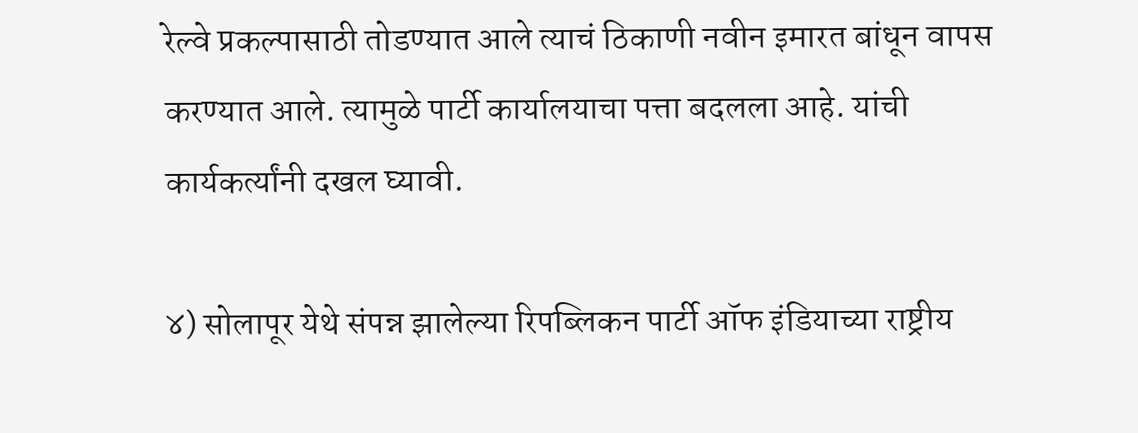रेल्वे प्रकल्पासाठी तोडण्यात आले त्याचं ठिकाणी नवीन इमारत बांधून वापस करण्यात आले. त्यामुळे पार्टी कार्यालयाचा पत्ता बदलला आहे. यांची कार्यकर्त्यांनी दखल घ्यावी.

४) सोलापूर येथे संपन्न झालेल्या रिपब्लिकन पार्टी ऑफ इंडियाच्या राष्ट्रीय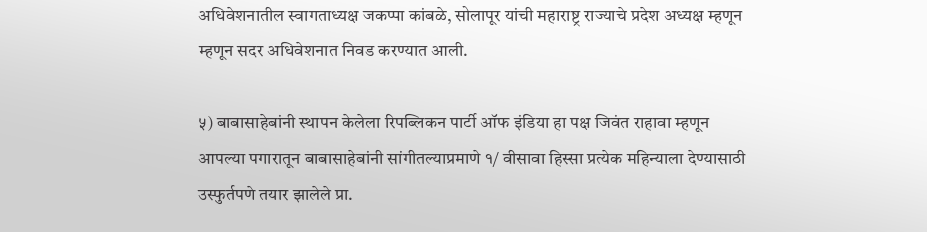अधिवेशनातील स्वागताध्यक्ष जकप्पा कांबळे, सोलापूर यांची महाराष्ट्र राज्याचे प्रदेश अध्यक्ष म्हणून म्हणून सदर अधिवेशनात निवड करण्यात आली.

५) बाबासाहेबांनी स्थापन केलेला रिपब्लिकन पार्टी ऑफ इंडिया हा पक्ष जिवंत राहावा म्हणून आपल्या पगारातून बाबासाहेबांनी सांगीतल्याप्रमाणे १/ वीसावा हिस्सा प्रत्येक महिन्याला देण्यासाठी उस्फुर्तपणे तयार झालेले प्रा.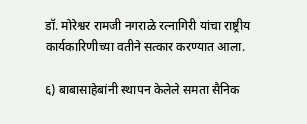डॉ. मोरेश्वर रामजी नगराळे रत्नागिरी यांचा राष्ट्रीय कार्यकारिणीच्या वतीने सत्कार करण्यात आला.

६) बाबासाहेबांनी स्थापन केलेले समता सैनिक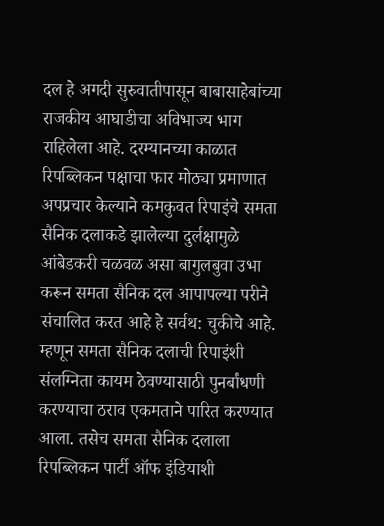दल हे अगदी सुरुवातीपासून बाबासाहेबांच्या राजकीय आघाडीचा अविभाज्य भाग राहिलेला आहे. दरम्यानच्या काळात रिपब्लिकन पक्षाचा फार मोठ्या प्रमाणात अपप्रचार केल्याने कमकुवत रिपाइंचे समता सैनिक दलाकडे झालेल्या दुर्लक्षामुळे आंबेडकरी चळवळ असा बागुलबुवा उभा करून समता सैनिक दल आपापल्या परीने संचालित करत आहे हे सर्वथ: चुकीचे आहे. म्हणून समता सैनिक दलाची रिपाइंशी संलग्निता कायम ठेवण्यासाठी पुनर्बांधणी करण्याचा ठराव एकमताने पारित करण्यात आला. तसेच समता सैनिक दलाला रिपब्लिकन पार्टी ऑफ इंडियाशी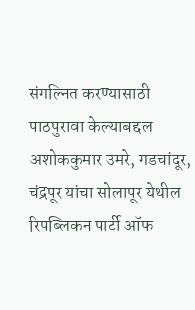संगल्नित करण्यासाठी पाठपुरावा केल्याबद्दल अशोककुमार उमरे, गडचांदूर, चंद्रपूर यांचा सोलापूर येथील रिपब्लिकन पार्टी ऑफ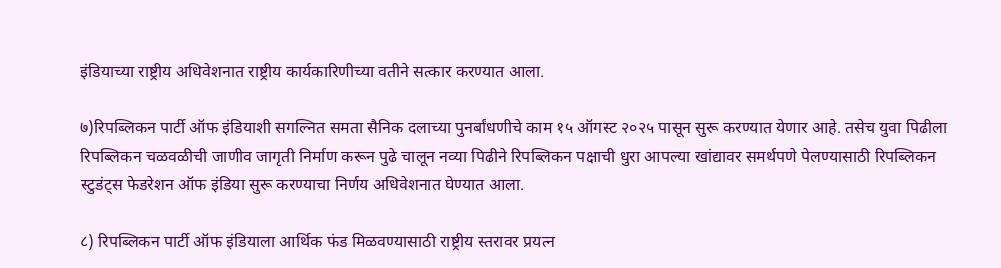इंडियाच्या राष्ट्रीय अधिवेशनात राष्ट्रीय कार्यकारिणीच्या वतीने सत्कार करण्यात आला.

७)रिपब्लिकन पार्टी ऑफ इंडियाशी सगल्नित समता सैनिक दलाच्या पुनर्बांधणीचे काम १५ ऑगस्ट २०२५ पासून सुरू करण्यात येणार आहे. तसेच युवा पिढीला रिपब्लिकन चळवळीची जाणीव जागृती निर्माण करून पुढे चालून नव्या पिढीने रिपब्लिकन पक्षाची धुरा आपल्या खांद्यावर समर्थपणे पेलण्यासाठी रिपब्लिकन स्टुडंट्स फेडरेशन ऑफ इंडिया सुरू करण्याचा निर्णय अधिवेशनात घेण्यात आला.

८) रिपब्लिकन पार्टी ऑफ इंडियाला आर्थिक फंड मिळवण्यासाठी राष्ट्रीय स्तरावर प्रयत्न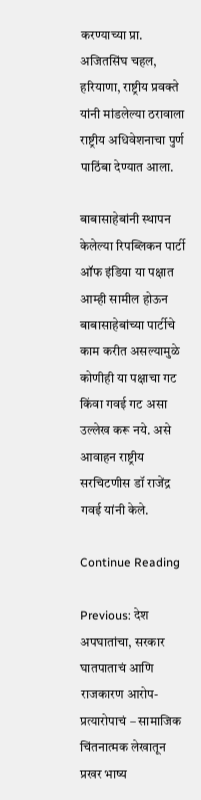करण्याच्या प्रा. अजितसिंघ चहल, हरियाणा, राष्ट्रीय प्रवक्ते यांनी मांडलेल्या ठरावाला राष्ट्रीय अधिवेशनाचा पुर्ण पाठिंबा देण्यात आला.

बाबासाहेबांनी स्थापन केलेल्या रिपब्लिकन पार्टी ऑफ इंडिया या पक्षात आम्ही सामील होऊन बाबासाहेबांच्या पार्टीचे काम करीत असल्यामुळे कोणीही या पक्षाचा गट किंवा गवई गट असा उल्लेख करू नये. असे आवाहन राष्ट्रीय सरचिटणीस डॉ राजेंद्र गवई यांनी केले.

Continue Reading

Previous: देश अपघातांचा, सरकार घातपाताचं आणि राजकारण आरोप-प्रत्यारोपाचं – सामाजिक चिंतनात्मक लेखातून प्रखर भाष्य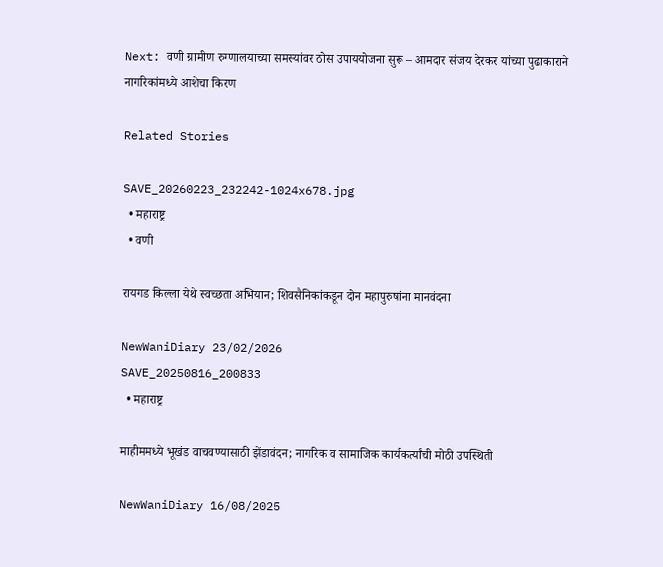Next: वणी ग्रामीण रुग्णालयाच्या समस्यांवर ठोस उपाययोजना सुरू – आमदार संजय देरकर यांच्या पुढाकाराने नागरिकांमध्ये आशेचा किरण

Related Stories

SAVE_20260223_232242-1024x678.jpg
  • महाराष्ट्र
  • वणी

रायगड किल्ला येथे स्वच्छता अभियान; शिवसैनिकांकडून दोन महापुरुषांना मानवंदना

NewWaniDiary 23/02/2026
SAVE_20250816_200833
  • महाराष्ट्र

माहीममध्ये भूखंड वाचवण्यासाठी झेंडावंदन; नागरिक व सामाजिक कार्यकर्त्यांची मोठी उपस्थिती

NewWaniDiary 16/08/2025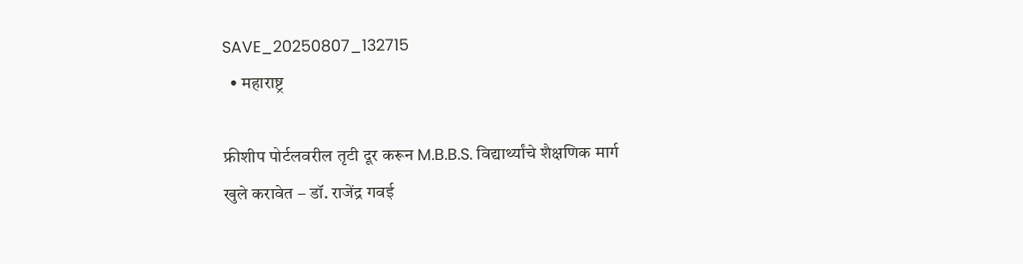SAVE_20250807_132715
  • महाराष्ट्र

फ्रीशीप पोर्टलवरील तृटी दूर करून M.B.B.S. विद्यार्थ्यांचे शैक्षणिक मार्ग खुले करावेत – डॉ. राजेंद्र गवई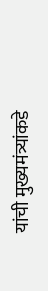यांची मुख्यमंत्र्यांकडे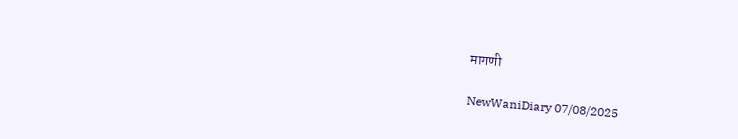मागणी

NewWaniDiary 07/08/2025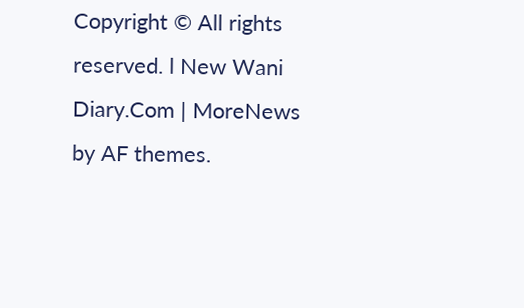Copyright © All rights reserved. l New Wani Diary.Com | MoreNews by AF themes.